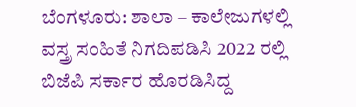ಬೆಂಗಳೂರು: ಶಾಲಾ – ಕಾಲೇಜುಗಳಲ್ಲಿ ವಸ್ತ್ರ ಸಂಹಿತೆ ನಿಗದಿಪಡಿಸಿ 2022 ರಲ್ಲಿ ಬಿಜೆಪಿ ಸರ್ಕಾರ ಹೊರಡಿಸಿದ್ದ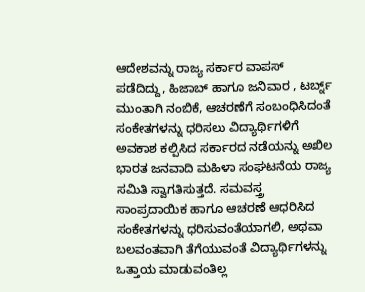ಆದೇಶವನ್ನು ರಾಜ್ಯ ಸರ್ಕಾರ ವಾಪಸ್ ಪಡೆದಿದ್ದು, ಹಿಜಾಬ್ ಹಾಗೂ ಜನಿವಾರ , ಟರ್ಬ್ನ್ ಮುಂತಾಗಿ ನಂಬಿಕೆ, ಆಚರಣೆಗೆ ಸಂಬಂಧಿಸಿದಂತೆ ಸಂಕೇತಗಳನ್ನು ಧರಿಸಲು ವಿದ್ಯಾರ್ಥಿಗಳಿಗೆ ಅವಕಾಶ ಕಲ್ಪಿಸಿದ ಸರ್ಕಾರದ ನಡೆಯನ್ನು ಅಖಿಲ ಭಾರತ ಜನವಾದಿ ಮಹಿಳಾ ಸಂಘಟನೆಯ ರಾಜ್ಯ ಸಮಿತಿ ಸ್ವಾಗತಿಸುತ್ತದೆ. ಸಮವಸ್ತ್ರ
ಸಾಂಪ್ರದಾಯಿಕ ಹಾಗೂ ಆಚರಣೆ ಆಧರಿಸಿದ ಸಂಕೇತಗಳನ್ನು ಧರಿಸುವಂತೆಯಾಗಲಿ, ಅಥವಾ ಬಲವಂತವಾಗಿ ತೆಗೆಯುವಂತೆ ವಿದ್ಯಾರ್ಥಿಗಳನ್ನು ಒತ್ತಾಯ ಮಾಡುವಂತಿಲ್ಲ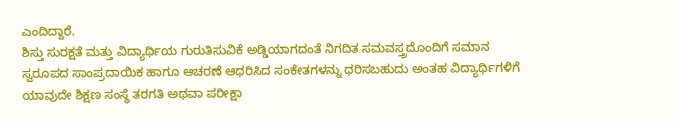ಎಂದಿದ್ದಾರೆ.
ಶಿಸ್ತು ಸುರಕ್ಷತೆ ಮತ್ತು ವಿದ್ಯಾರ್ಥಿಯ ಗುರುತಿಸುವಿಕೆ ಅಡ್ಡಿಯಾಗದಂತೆ ನಿಗದಿತ ಸಮವಸ್ತ್ರದೊಂದಿಗೆ ಸಮಾನ ಸ್ವರೂಪದ ಸಾಂಪ್ರದಾಯಿಕ ಹಾಗೂ ಆಚರಣೆ ಆಧರಿಸಿದ ಸಂಕೇತಗಳನ್ನು ಧರಿಸಬಹುದು ಅಂತಹ ವಿದ್ಯಾರ್ಥಿಗಳಿಗೆ ಯಾವುದೇ ಶಿಕ್ಷಣ ಸಂಸ್ಥೆ ತರಗತಿ ಅಥವಾ ಪರೀಕ್ಷಾ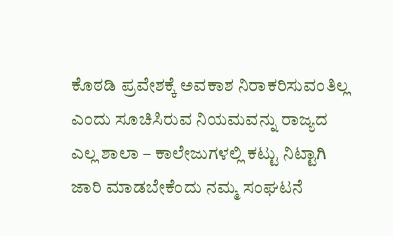ಕೊಠಡಿ ಪ್ರವೇಶಕ್ಕೆ ಅವಕಾಶ ನಿರಾಕರಿಸುವಂತಿಲ್ಲ ಎಂದು ಸೂಚಿಸಿರುವ ನಿಯಮವನ್ನು ರಾಜ್ಯದ ಎಲ್ಲ ಶಾಲಾ – ಕಾಲೇಜುಗಳಲ್ಲಿ ಕಟ್ಟು ನಿಟ್ಟಾಗಿ ಜಾರಿ ಮಾಡಬೇಕೆಂದು ನಮ್ಮ ಸಂಘಟನೆ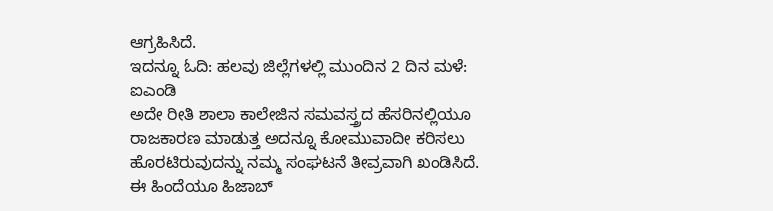ಆಗ್ರಹಿಸಿದೆ.
ಇದನ್ನೂ ಓದಿ: ಹಲವು ಜಿಲ್ಲೆಗಳಲ್ಲಿ ಮುಂದಿನ 2 ದಿನ ಮಳೆ: ಐಎಂಡಿ
ಅದೇ ರೀತಿ ಶಾಲಾ ಕಾಲೇಜಿನ ಸಮವಸ್ತ್ರದ ಹೆಸರಿನಲ್ಲಿಯೂ ರಾಜಕಾರಣ ಮಾಡುತ್ತ ಅದನ್ನೂ ಕೋಮುವಾದೀ ಕರಿಸಲು ಹೊರಟಿರುವುದನ್ನು ನಮ್ಮ ಸಂಘಟನೆ ತೀವ್ರವಾಗಿ ಖಂಡಿಸಿದೆ.
ಈ ಹಿಂದೆಯೂ ಹಿಜಾಬ್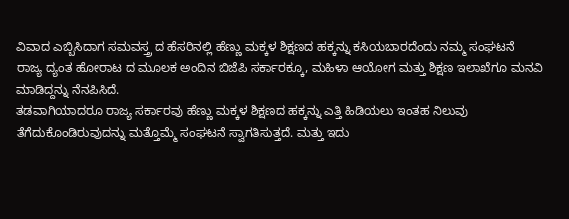ವಿವಾದ ಎಬ್ಬಿಸಿದಾಗ ಸಮವಸ್ತ್ರ ದ ಹೆಸರಿನಲ್ಲಿ ಹೆಣ್ಣು ಮಕ್ಕಳ ಶಿಕ್ಷಣದ ಹಕ್ಕನ್ನು ಕಸಿಯಬಾರದೆಂದು ನಮ್ಮ ಸಂಘಟನೆ ರಾಜ್ಯ ದ್ಯಂತ ಹೋರಾಟ ದ ಮೂಲಕ ಅಂದಿನ ಬಿಜೆಪಿ ಸರ್ಕಾರಕ್ಕೂ, ಮಹಿಳಾ ಆಯೋಗ ಮತ್ತು ಶಿಕ್ಷಣ ಇಲಾಖೆಗೂ ಮನವಿ ಮಾಡಿದ್ದನ್ನು ನೆನಪಿಸಿದೆ.
ತಡವಾಗಿಯಾದರೂ ರಾಜ್ಯ ಸರ್ಕಾರವು ಹೆಣ್ಣು ಮಕ್ಕಳ ಶಿಕ್ಷಣದ ಹಕ್ಕನ್ನು ಎತ್ತಿ ಹಿಡಿಯಲು ಇಂತಹ ನಿಲುವು ತೆಗೆದುಕೊಂಡಿರುವುದನ್ನು ಮತ್ತೊಮ್ಮೆ ಸಂಘಟನೆ ಸ್ವಾಗತಿಸುತ್ತದೆ. ಮತ್ತು ಇದು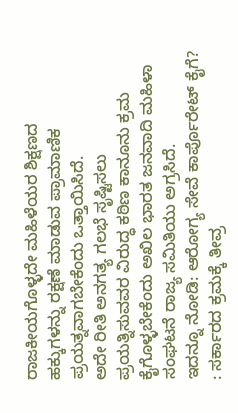ರಾಜಕೀಯಗೊಳ್ಳದೇ ಮಹಿಳೆಯರ ಶಿಕ್ಷಣದ ಹಕ್ಕುಗಳನ್ನು ರಕ್ಷಣೆ ಮಾಡುವ ಪ್ರಾಮಾಣಿಕ ಪ್ರಯತ್ನವಾಗಬೇಕೆಂದು ಒತ್ತಾಯಿಸಿದೆ.
ಅದೇ ರೀತಿ ಅನಗತ್ಯ ಗಲಭೆ ಸೃಷ್ಟಿಸಲು ಪ್ರಯತ್ನಿಸುವವರ ವಿರುದ್ಧ ಕಠಿಣ ಕಾನೂನು ಕ್ರಮ ಕೈಗೊಳ್ಳಬೇಕೆಂದು ಅಖಿಲ ಭಾರತ ಜನವಾದಿ ಮಹಿಳಾ ಸಂಘಟನೆ ರಾಜ್ಯ ಸಮಿತಿಯು ಅಗ್ರಸಿದೆ.
ಇದನ್ನೂ ನೋಡಿ: ಆರೋಗ್ಯ ಸೇವೆ ಕಾರ್ಪೊರೇಟ್ ಕೈಗೆ? : ಸರ್ಕಾರದ ಕ್ರಮಕ್ಕೆ ತೀವ್ರ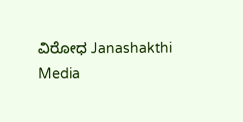ವಿರೋಧ Janashakthi Media